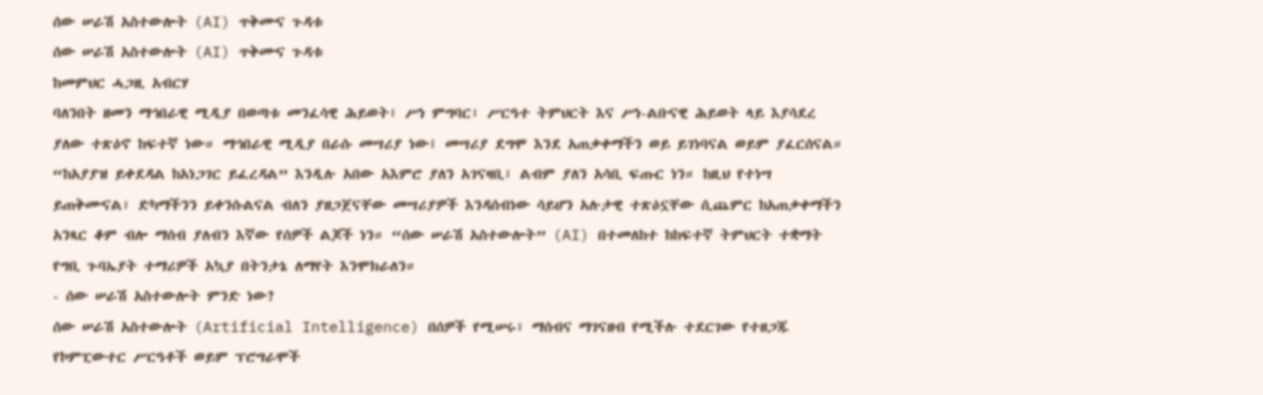ሰው ሠራሽ አስተውሎት (AI) ጥቅሙና ጉዳቱ
ሰው ሠራሽ አስተውሎት (AI) ጥቅሙና ጉዳቱ
ከመምህር ሓጋዚ አብርሃ
ባለንበት ዘመን ማኅበራዊ ሚዲያ በወጣቱ መንፈሳዊ ሕይወት፣ ሥነ ምግባር፣ ሥርዓተ ትምህርት እና ሥነ-ልቡናዊ ሕይወት ላይ እያሳደረ ያለው ተጽዕኖ ከፍተኛ ነው። ማኅበራዊ ሚዲያ በራሱ መሣሪያ ነው፤ መሣሪያ ደግሞ እንደ አጠቃቀማችን ወይ ይገነባናል ወይም ያፈርሰናል። “ከአያያዝ ይቀደዳል ከአነጋገር ይፈረዳል” እንዲሉ አበው አእምሮ ያለን አገናዛቢ፣ ልብም ያለን አሳቢ ፍጡር ነን። ከዚህ የተነሣ ይጠቅሙናል፣ ድካማችንን ይቀንሱልናል ብለን ያዘጋጀናቸው መሣሪያዎች እንዳሰብነው ሳይሆን አሉታዊ ተጽዕኗቸው ሲጨምር ከአጠቃቀማችን አንጻር ቆም ብሎ ማሰብ ያለብን እኛው የሰዎች ልጆች ነን። “ሰው ሠራሽ አስተውሎት” (AI) በተመለከተ ከከፍተኛ ትምህርት ተቋማት የግቢ ጉባኤያት ተማሪዎች አኳያ በትንታኔ ለማየት እንሞክራለን።
- ሰው ሠራሽ አስተውሎት ምንድ ነው?
ሰው ሠራሽ አስተውሎት (Artificial Intelligence) በሰዎች የሚሠሩ፣ ማሰብና ማገናዘብ የሚችሉ ተደርገው የተዘጋጁ የኮምፒውተር ሥርዓቶች ወይም ፕሮግራሞች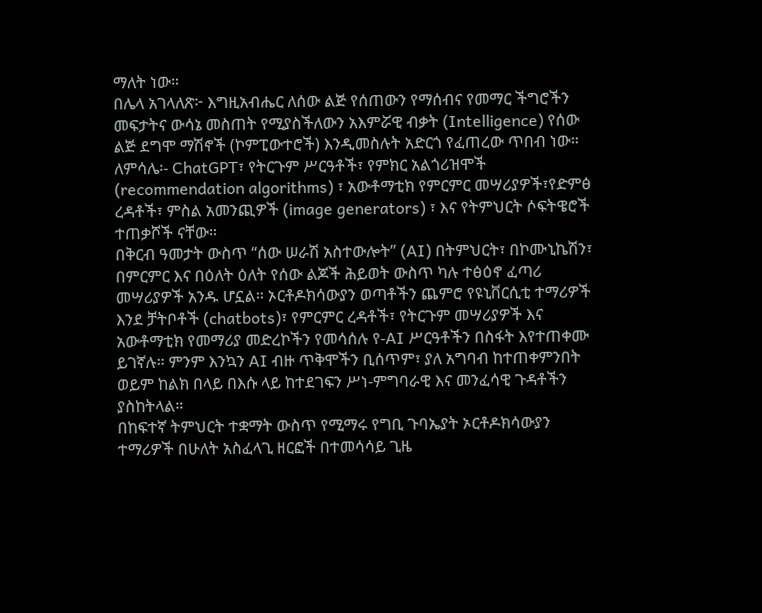ማለት ነው።
በሌላ አገላለጽ፦ እግዚአብሔር ለሰው ልጅ የሰጠውን የማሰብና የመማር ችግሮችን መፍታትና ውሳኔ መስጠት የሚያስችለውን አእምሯዊ ብቃት (Intelligence) የሰው ልጅ ደግሞ ማሽኖች (ኮምፒውተሮች) እንዲመስሉት አድርጎ የፈጠረው ጥበብ ነው።
ለምሳሌ፡- ChatGPT፣ የትርጉም ሥርዓቶች፣ የምክር አልጎሪዝሞች (recommendation algorithms) ፣ አውቶማቲክ የምርምር መሣሪያዎች፣የድምፅ ረዳቶች፣ ምስል አመንጪዎች (image generators) ፣ እና የትምህርት ሶፍትዌሮች ተጠቃሾች ናቸው።
በቅርብ ዓመታት ውስጥ “ሰው ሠራሽ አስተውሎት” (AI) በትምህርት፣ በኮሙኒኬሽን፣ በምርምር እና በዕለት ዕለት የሰው ልጆች ሕይወት ውስጥ ካሉ ተፅዕኖ ፈጣሪ መሣሪያዎች አንዱ ሆኗል። ኦርቶዶክሳውያን ወጣቶችን ጨምሮ የዩኒቨርሲቲ ተማሪዎች እንደ ቻትቦቶች (chatbots)፣ የምርምር ረዳቶች፣ የትርጉም መሣሪያዎች እና አውቶማቲክ የመማሪያ መድረኮችን የመሳሰሉ የ-AI ሥርዓቶችን በስፋት እየተጠቀሙ ይገኛሉ። ምንም እንኳን AI ብዙ ጥቅሞችን ቢሰጥም፣ ያለ አግባብ ከተጠቀምንበት ወይም ከልክ በላይ በእሱ ላይ ከተደገፍን ሥነ-ምግባራዊ እና መንፈሳዊ ጉዳቶችን ያስከትላል።
በከፍተኛ ትምህርት ተቋማት ውስጥ የሚማሩ የግቢ ጉባኤያት ኦርቶዶክሳውያን ተማሪዎች በሁለት አስፈላጊ ዘርፎች በተመሳሳይ ጊዜ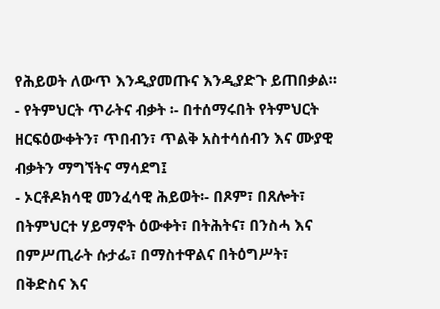የሕይወት ለውጥ እንዲያመጡና እንዲያድጉ ይጠበቃል።
- የትምህርት ጥራትና ብቃት ፡- በተሰማሩበት የትምህርት ዘርፍዕውቀትን፣ ጥበብን፣ ጥልቅ አስተሳሰብን እና ሙያዊ ብቃትን ማግኘትና ማሳደግ፤
- ኦርቶዶክሳዊ መንፈሳዊ ሕይወት፡- በጾም፣ በጸሎት፣ በትምህርተ ሃይማኖት ዕውቀት፣ በትሕትና፣ በንስሓ እና በምሥጢራት ሱታፌ፣ በማስተዋልና በትዕግሥት፣ በቅድስና እና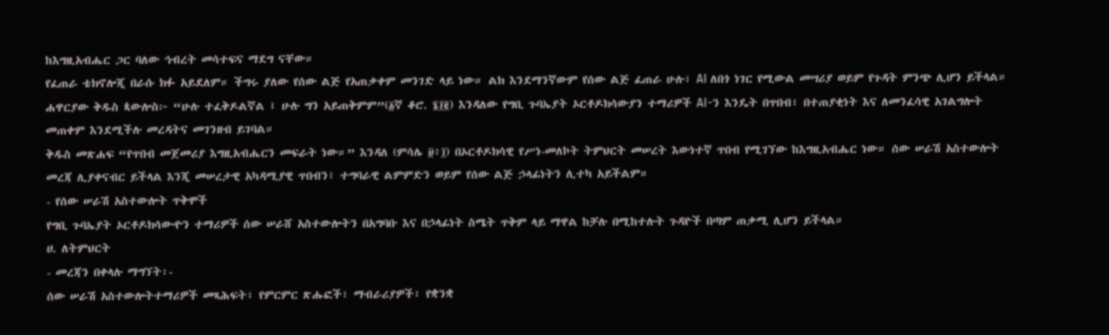ከእግዚአብሔር ጋር ባለው ኅብረት መሳተፍና ማደግ ናቸው።
የፈጠራ ቴክኖሎጂ በራሱ ክፉ አይደለም። ችግሩ ያለው የሰው ልጅ የአጠቃቀም መንገድ ላይ ነው። ልክ እንደማንኛውም የሰው ልጅ ፈጠራ ሁሉ፣ AI ለበጎ ነገር የሚውል መሣሪያ ወይም የጉዳት ምንጭ ሊሆን ይችላል። ሐዋርያው ቅዱስ ጳውሎስ፦ “ሁሉ ተፈቅዶልኛል ፤ ሁሉ ግን አይጠቅምም”(፩ኛ ቆሮ. ፮፲፪) እንዳለው የግቢ ጉባኤያት ኦርቶዶክሳውያን ተማሪዎች AI-ን እንዴት በጥበብ፣ በተጠያቂነት እና ለመንፈሳዊ አገልግሎት መጠቀም እንደሚችሉ መረዳትና መገንዘብ ይገባል።
ቅዱስ መጽሐፍ “የጥበብ መጀመሪያ እግዚአብሔርን መፍራት ነው።” እንዳለ (ምሳሌ ፱፥፲) በኦርቶዶክሳዊ የሥነ-መለኮት ትምህርት መሠረት እውነተኛ ጥበብ የሚገኘው ከእግዚአብሔር ነው። ሰው ሠራሽ አስተውሎት መረጃ ሊያቀናብር ይችላል እንጂ መሠረታዊ አካዳሚያዊ ጥበብን፣ ተግባራዊ ልምምድን ወይም የሰው ልጅ ኃላፊነትን ሊተካ አይችልም።
- የሰው ሠራሽ አስተውሎት ጥቅሞች
የግቢ ጉባኤያት ኦርቶዶክሳውዯን ተማሪዎች ሰው ሠራሸ አስተውሎትን በአግባቡ እና በኃላፊነት ስሜት ጥቅም ላይ ማዋል ከቻሉ በሚከተሉት ጉዳዮች በጣም ጠቃሚ ሊሆን ይችላል።
ሀ. ለትምህርት
- መረጃን በቀላሉ ማግኘት፡-
ሰው ሠራሽ አስተውሎትተማሪዎች መጻሕፍት፣ የምርምር ጽሑፎች፣ ማብራሪያዎች፣ የቋንቋ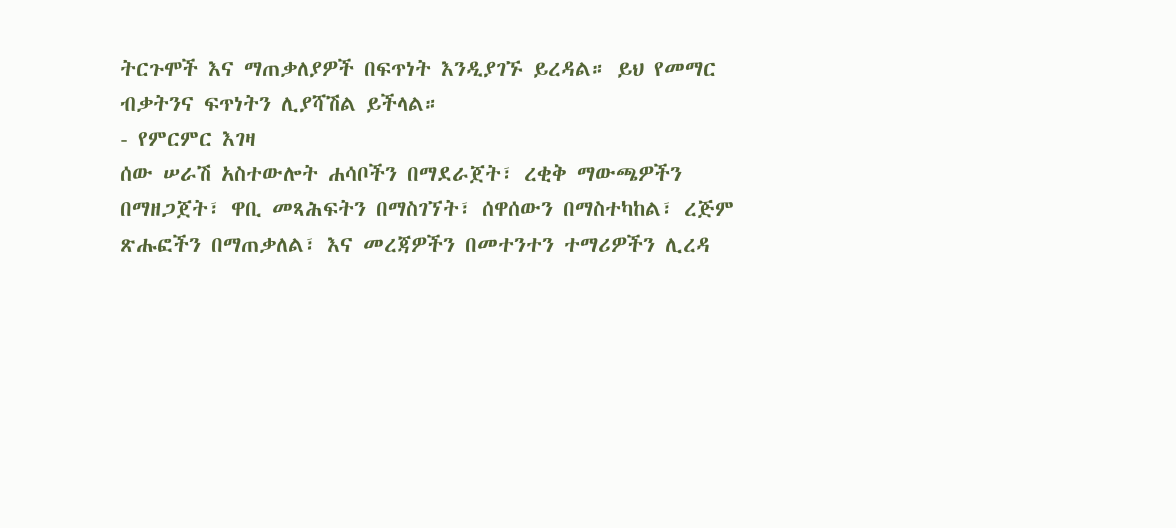ትርጉሞች እና ማጠቃለያዎች በፍጥነት እንዲያገኙ ይረዳል። ይህ የመማር ብቃትንና ፍጥነትን ሊያሻሽል ይችላል።
- የምርምር እገዛ
ሰው ሠራሽ አስተውሎት ሐሳቦችን በማደራጀት፣ ረቂቅ ማውጫዎችን በማዘጋጀት፣ ዋቢ መጻሕፍትን በማስገኘት፣ ሰዋሰውን በማስተካከል፣ ረጅም ጽሑፎችን በማጠቃለል፣ እና መረጃዎችን በመተንተን ተማሪዎችን ሊረዳ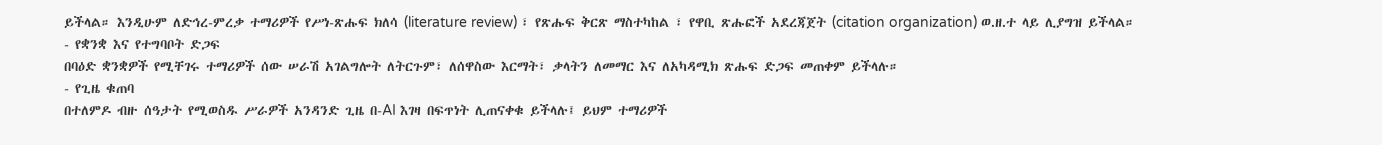ይችላል። እንዲሁም ለድኅረ-ምረቃ ተማሪዎች የሥነ-ጽሑፍ ክለሳ (literature review) ፣ የጽሑፍ ቅርጽ ማስተካከል ፣ የዋቢ ጽሑፎች አደረጃጀት (citation organization) ወ.ዘ.ተ ላይ ሊያግዝ ይችላል።
- የቋንቋ እና የተግባቦት ድጋፍ
በባዕድ ቋንቋዎች የሚቸገሩ ተማሪዎች ሰው ሠራሽ አገልግሎት ለትርጉም፣ ለሰዋስው እርማት፣ ቃላትን ለመማር እና ለአካዳሚክ ጽሑፍ ድጋፍ መጠቀም ይችላሉ።
- የጊዜ ቁጠባ
በተለምዶ ብዙ ሰዓታት የሚወስዱ ሥራዎች አንዳንድ ጊዜ በ-AI እገዛ በፍጥነት ሊጠናቀቁ ይችላሉ፤ ይህም ተማሪዎች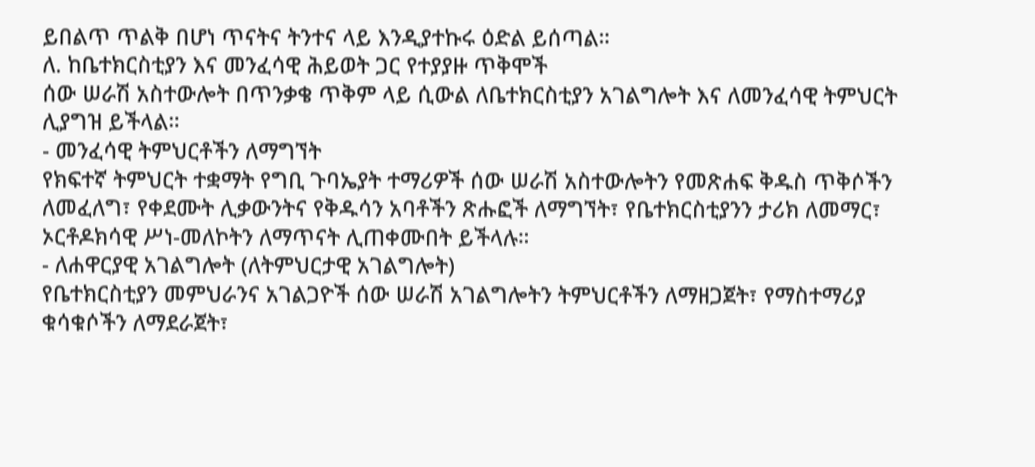ይበልጥ ጥልቅ በሆነ ጥናትና ትንተና ላይ እንዲያተኩሩ ዕድል ይሰጣል።
ለ. ከቤተክርስቲያን እና መንፈሳዊ ሕይወት ጋር የተያያዙ ጥቅሞች
ሰው ሠራሽ አስተውሎት በጥንቃቄ ጥቅም ላይ ሲውል ለቤተክርስቲያን አገልግሎት እና ለመንፈሳዊ ትምህርት ሊያግዝ ይችላል።
- መንፈሳዊ ትምህርቶችን ለማግኘት
የክፍተኛ ትምህርት ተቋማት የግቢ ጉባኤያት ተማሪዎች ሰው ሠራሽ አስተውሎትን የመጽሐፍ ቅዱስ ጥቅሶችን ለመፈለግ፣ የቀደሙት ሊቃውንትና የቅዱሳን አባቶችን ጽሑፎች ለማግኘት፣ የቤተክርስቲያንን ታሪክ ለመማር፣ ኦርቶዶክሳዊ ሥነ-መለኮትን ለማጥናት ሊጠቀሙበት ይችላሉ።
- ለሐዋርያዊ አገልግሎት (ለትምህርታዊ አገልግሎት)
የቤተክርስቲያን መምህራንና አገልጋዮች ሰው ሠራሽ አገልግሎትን ትምህርቶችን ለማዘጋጀት፣ የማስተማሪያ ቁሳቁሶችን ለማደራጀት፣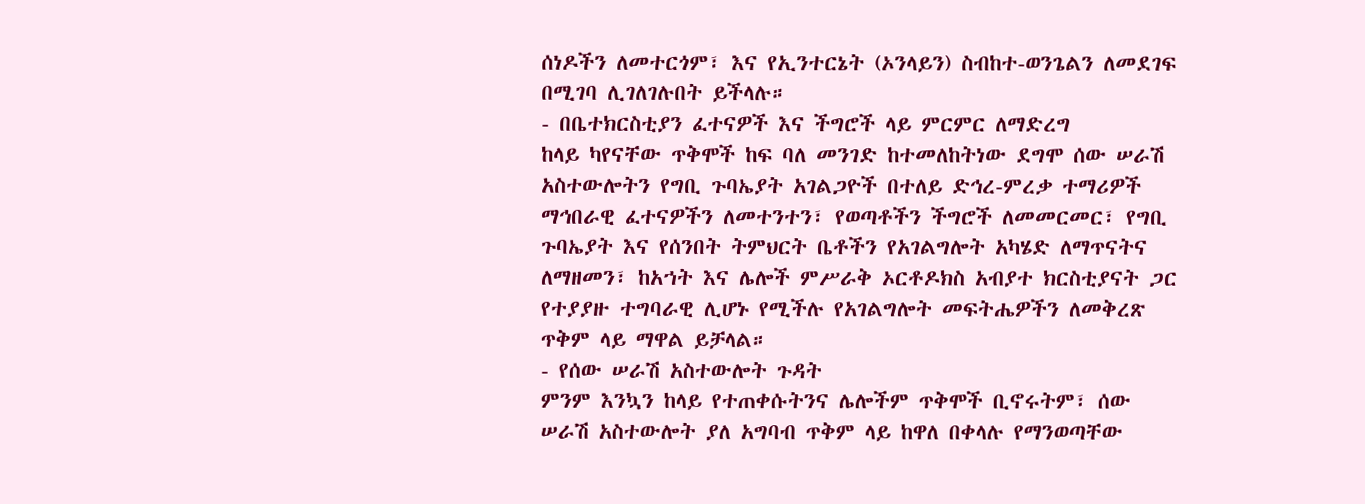ሰነዶችን ለመተርጎም፣ እና የኢንተርኔት (ኦንላይን) ስብከተ-ወንጌልን ለመደገፍ በሚገባ ሊገለገሉበት ይችላሉ።
- በቤተክርስቲያን ፈተናዎች እና ችግሮች ላይ ምርምር ለማድረግ
ከላይ ካየናቸው ጥቅሞች ከፍ ባለ መንገድ ከተመለከትነው ደግሞ ሰው ሠራሽ አስተውሎትን የግቢ ጉባኤያት አገልጋዮች በተለይ ድኅረ-ምረቃ ተማሪዎች ማኅበራዊ ፈተናዎችን ለመተንተን፣ የወጣቶችን ችግሮች ለመመርመር፣ የግቢ ጉባኤያት እና የሰንበት ትምህርት ቤቶችን የአገልግሎት አካሄድ ለማጥናትና ለማዘመን፣ ከአኀት እና ሌሎች ምሥራቅ ኦርቶዶክስ አብያተ ክርስቲያናት ጋር የተያያዙ ተግባራዊ ሊሆኑ የሚችሉ የአገልግሎት መፍትሔዎችን ለመቅረጽ ጥቅም ላይ ማዋል ይቻላል።
- የሰው ሠራሽ አስተውሎት ጉዳት
ምንም እንኳን ከላይ የተጠቀሱትንና ሌሎችም ጥቅሞች ቢኖሩትም፣ ሰው ሠራሽ አስተውሎት ያለ አግባብ ጥቅም ላይ ከዋለ በቀላሉ የማንወጣቸው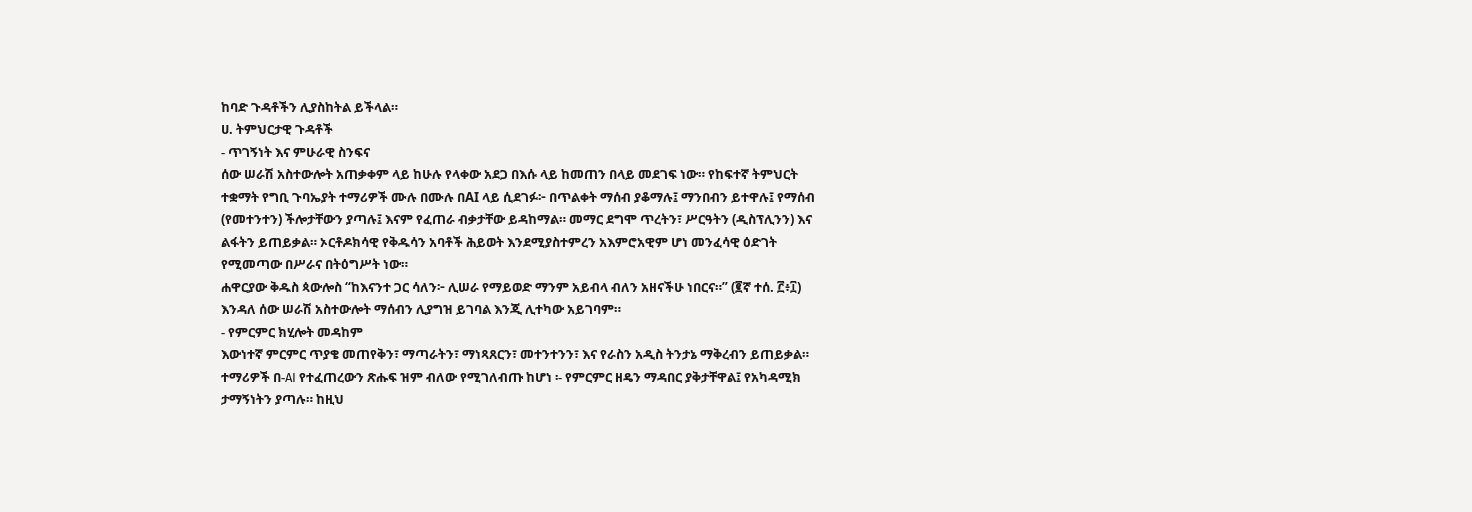ከባድ ጉዳቶችን ሊያስከትል ይችላል።
ሀ. ትምህርታዊ ጉዳቶች
- ጥገኝነት እና ምሁራዊ ስንፍና
ሰው ሠራሽ አስተውሎት አጠቃቀም ላይ ከሁሉ የላቀው አደጋ በእሱ ላይ ከመጠን በላይ መደገፍ ነው። የከፍተኛ ትምህርት ተቋማት የግቢ ጉባኤያት ተማሪዎች ሙሉ በሙሉ በAI ላይ ሲደገፉ፦ በጥልቀት ማሰብ ያቆማሉ፤ ማንበብን ይተዋሉ፤ የማሰብ (የመተንተን) ችሎታቸውን ያጣሉ፤ እናም የፈጠራ ብቃታቸው ይዳከማል። መማር ደግሞ ጥረትን፣ ሥርዓትን (ዲስፕሊንን) እና ልፋትን ይጠይቃል። ኦርቶዶክሳዊ የቅዱሳን አባቶች ሕይወት እንደሚያስተምረን አእምሮአዊም ሆነ መንፈሳዊ ዕድገት የሚመጣው በሥራና በትዕግሥት ነው።
ሐዋርያው ቅዱስ ጳውሎስ “ከእናንተ ጋር ሳለን፦ ሊሠራ የማይወድ ማንም አይብላ ብለን አዘናችሁ ነበርና።” (፪ኛ ተሰ. ፫፥፲) እንዳለ ሰው ሠራሽ አስተውሎት ማሰብን ሊያግዝ ይገባል እንጂ ሊተካው አይገባም።
- የምርምር ክሂሎት መዳከም
እውነተኛ ምርምር ጥያቄ መጠየቅን፣ ማጣራትን፣ ማነጻጸርን፣ መተንተንን፣ እና የራስን አዲስ ትንታኔ ማቅረብን ይጠይቃል። ተማሪዎች በ-AI የተፈጠረውን ጽሑፍ ዝም ብለው የሚገለብጡ ከሆነ ፡- የምርምር ዘዴን ማዳበር ያቅታቸዋል፤ የአካዳሚክ ታማኝነትን ያጣሉ። ከዚህ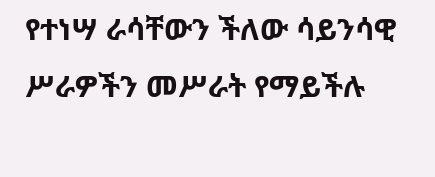የተነሣ ራሳቸውን ችለው ሳይንሳዊ ሥራዎችን መሥራት የማይችሉ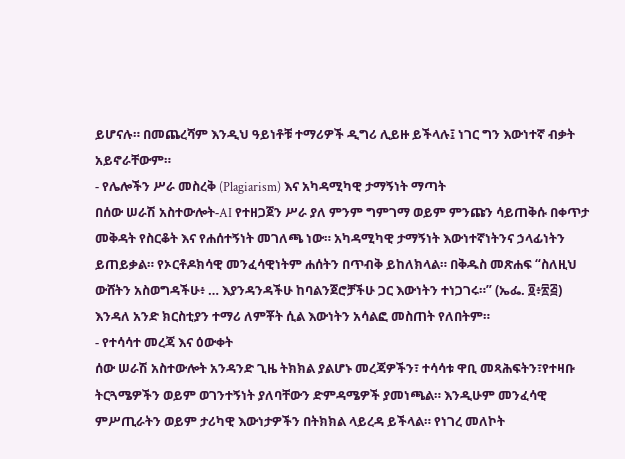ይሆናሉ። በመጨረሻም እንዲህ ዓይነቶቹ ተማሪዎች ዲግሪ ሊይዙ ይችላሉ፤ ነገር ግን እውነተኛ ብቃት አይኖራቸውም።
- የሌሎችን ሥራ መስረቅ (Plagiarism) እና አካዳሚካዊ ታማኝነት ማጣት
በሰው ሠራሽ አስተውሎት-AI የተዘጋጀን ሥራ ያለ ምንም ግምገማ ወይም ምንጩን ሳይጠቅሱ በቀጥታ መቅዳት የስርቆት እና የሐሰተኝነት መገለጫ ነው። አካዳሚካዊ ታማኝነት እውነተኛነትንና ኃላፊነትን ይጠይቃል። የኦርቶዶክሳዊ መንፈሳዊነትም ሐሰትን በጥብቅ ይከለክላል። በቅዱስ መጽሐፍ “ስለዚህ ውሸትን አስወግዳችሁ፥ … እያንዳንዳችሁ ከባልንጀሮቻችሁ ጋር እውነትን ተነጋገሩ።” (ኤፌ. ፬፥፳፭) እንዳለ አንድ ክርስቲያን ተማሪ ለምቾት ሲል እውነትን አሳልፎ መስጠት የለበትም።
- የተሳሳተ መረጃ እና ዕውቀት
ሰው ሠራሽ አስተውሎት አንዳንድ ጊዜ ትክክል ያልሆኑ መረጃዎችን፣ ተሳሳቱ ዋቢ መጻሕፍትን፣የተዛቡ ትርጓሜዎችን ወይም ወገንተኝነት ያለባቸውን ድምዳሜዎች ያመነጫል። እንዲሁም መንፈሳዊ ምሥጢራትን ወይም ታሪካዊ እውነታዎችን በትክክል ላይረዳ ይችላል። የነገረ መለኮት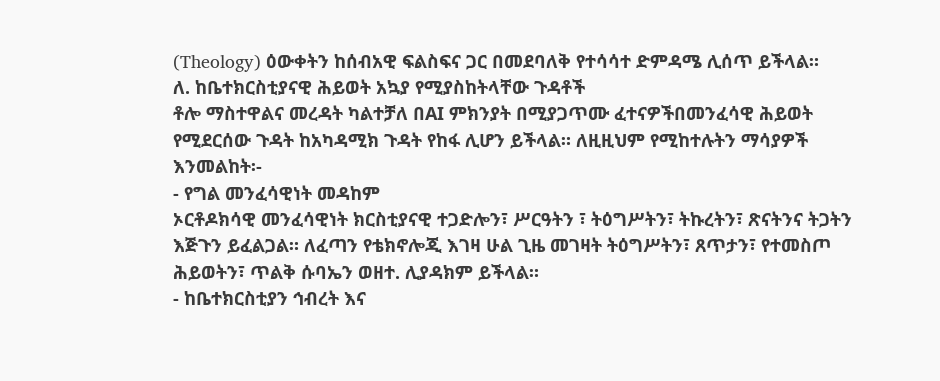(Theology) ዕውቀትን ከሰብአዊ ፍልስፍና ጋር በመደባለቅ የተሳሳተ ድምዳሜ ሊሰጥ ይችላል።
ለ. ከቤተክርስቲያናዊ ሕይወት አኳያ የሚያስከትላቸው ጉዳቶች
ቶሎ ማስተዋልና መረዳት ካልተቻለ በAI ምክንያት በሚያጋጥሙ ፈተናዎችበመንፈሳዊ ሕይወት የሚደርሰው ጉዳት ከአካዳሚክ ጉዳት የከፋ ሊሆን ይችላል። ለዚዚህም የሚከተሉትን ማሳያዎች እንመልከት፡-
- የግል መንፈሳዊነት መዳከም
ኦርቶዶክሳዊ መንፈሳዊነት ክርስቲያናዊ ተጋድሎን፣ ሥርዓትን ፣ ትዕግሥትን፣ ትኩረትን፣ ጽናትንና ትጋትን እጅጉን ይፈልጋል። ለፈጣን የቴክኖሎጂ እገዛ ሁል ጊዜ መገዛት ትዕግሥትን፣ ጸጥታን፣ የተመስጦ ሕይወትን፣ ጥልቅ ሱባኤን ወዘተ. ሊያዳክም ይችላል።
- ከቤተክርስቲያን ኅብረት እና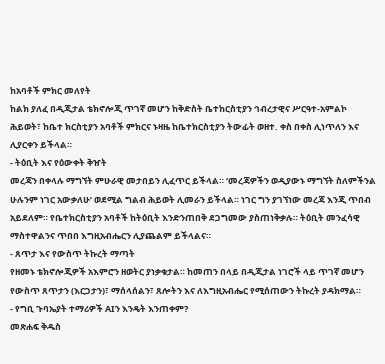ከአባቶች ምክር መለየት
ከልክ ያለፈ በዲጂታል ቴክኖሎጂ ጥገኛ መሆን ከቅድስት ቤተከርስቲያን ኅብረታዊና ሥርዓተ-አምልኮ ሕይወት፣ ከቤተ ክርስቲያን አባቶች ምክርና ኑዛዜ ከቤተክርስቲያን ትውፊት ወዘተ. ቀስ በቀስ ሊነጥለን እና ሊያርቀን ይችላል።
- ትዕቢት እና የዕውቀት ቅዠት
መረጃን በቀላሉ ማግኘት ምሁራዊ መታበይን ሊፈጥር ይችላል። ‘መረጃዎችን ወዲያውኑ ማግኘት ስለምችንል ሁሉንም ነገር አውቃለሁ’ ወደሚል ግልብ ሕይወት ሊመራን ይችላል። ነገር ግን ያገኘነው መረጃ እንጂ ጥበብ አይደለም። የቤተክርስቲያን አባቶች ከትዕቢት እንድንጠበቅ ደጋግመው ያስጠነቅቃሉ። ትዕቢት መንፈሳዊ ማስተዋልንና ጥበበ እግዚአብሔርን ሊያጨልም ይችላልና።
- ጸጥታ እና የውስጥ ትኩረት ማጣት
የዘመኑ ቴክኖሎጂዎች አእምሮን ዘወትር ያነቃቁታል። ከመጠን በላይ በዲጂታል ነገሮች ላይ ጥገኛ መሆን የውስጥ ጸጥታን (እርጋታን)፣ ማሰላሰልን፣ ጸሎትን እና ለእግዚአብሔር የሚሰጠውን ትኩረት ያዳክማል።
- የግቢ ጉባኤያት ተማሪዎች AIን እንዴት እንጠቀም?
መጽሐፍ ቅዱስ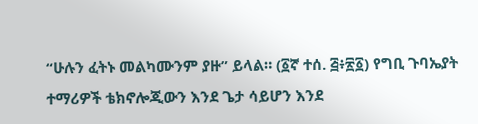“ሁሉን ፈትኑ መልካሙንም ያዙ” ይላል። (፩ኛ ተሰ. ፭፥፳፩) የግቢ ጉባኤያት ተማሪዎች ቴክኖሎጂውን እንደ ጌታ ሳይሆን እንደ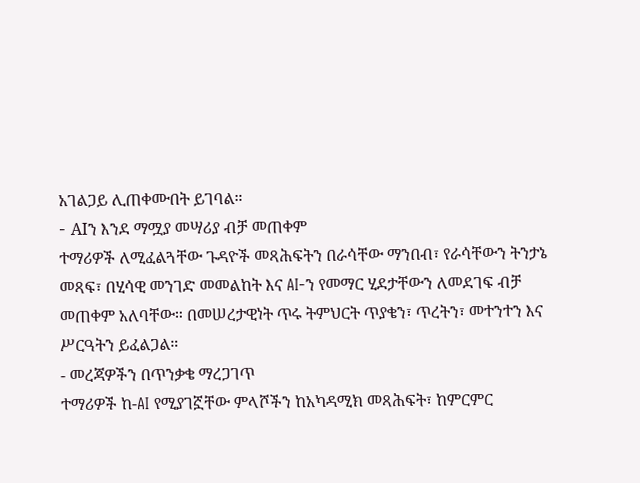አገልጋይ ሊጠቀሙበት ይገባል።
- AIን እንደ ማሟያ መሣሪያ ብቻ መጠቀም
ተማሪዎች ለሚፈልጓቸው ጉዳዮች መጻሕፍትን በራሳቸው ማንበብ፣ የራሳቸውን ትንታኔ መጻፍ፣ በሂሳዊ መንገድ መመልከት እና AI-ን የመማር ሂደታቸውን ለመደገፍ ብቻ መጠቀም አለባቸው። በመሠረታዊነት ጥሩ ትምህርት ጥያቄን፣ ጥረትን፣ መተንተን እና ሥርዓትን ይፈልጋል።
- መረጃዎችን በጥንቃቄ ማረጋገጥ
ተማሪዎች ከ-AI የሚያገኟቸው ምላሾችን ከአካዳሚክ መጻሕፍት፣ ከምርምር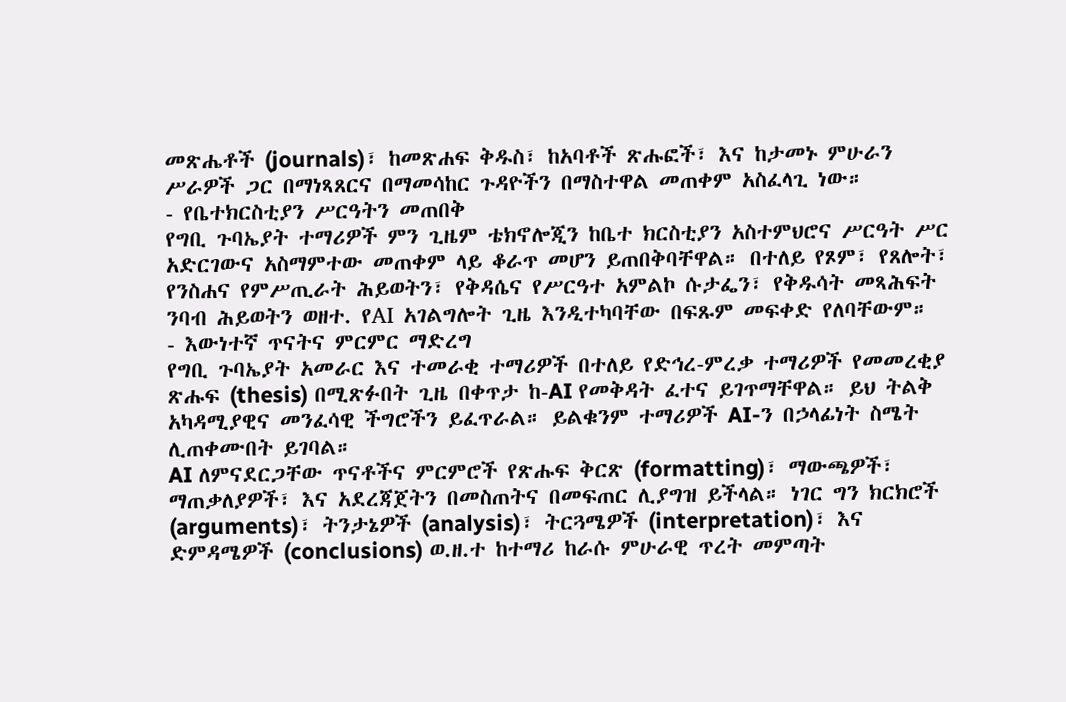መጽሔቶች (journals)፣ ከመጽሐፍ ቅዱስ፣ ከአባቶች ጽሑፎች፣ እና ከታመኑ ምሁራን ሥራዎች ጋር በማነጻጸርና በማመሳከር ጉዳዮችን በማስተዋል መጠቀም አስፈላጊ ነው።
- የቤተክርስቲያን ሥርዓትን መጠበቅ
የግቢ ጉባኤያት ተማሪዎች ምን ጊዜም ቴክኖሎጂን ከቤተ ክርስቲያን አስተምህሮና ሥርዓት ሥር አድርገውና አስማምተው መጠቀም ላይ ቆራጥ መሆን ይጠበቅባቸዋል። በተለይ የጾም፣ የጸሎት፣ የንስሐና የምሥጢራት ሕይወትን፣ የቅዳሴና የሥርዓተ አምልኮ ሱታፌን፣ የቅዱሳት መጻሕፍት ንባብ ሕይወትን ወዘተ. የAI አገልግሎት ጊዜ እንዲተካባቸው በፍጹም መፍቀድ የለባቸውም።
- እውነተኛ ጥናትና ምርምር ማድረግ
የግቢ ጉባኤያት አመራር እና ተመራቂ ተማሪዎች በተለይ የድኅረ-ምረቃ ተማሪዎች የመመረቂያ ጽሑፍ (thesis) በሚጽፉበት ጊዜ በቀጥታ ከ-AI የመቅዳት ፈተና ይገጥማቸዋል። ይህ ትልቅ አካዳሚያዊና መንፈሳዊ ችግሮችን ይፈጥራል። ይልቁንም ተማሪዎች AI-ን በኃላፊነት ስሜት ሊጠቀሙበት ይገባል።
AI ለምናደርጋቸው ጥናቶችና ምርምሮች የጽሑፍ ቅርጽ (formatting)፣ ማውጫዎች፣ ማጠቃለያዎች፣ እና አደረጃጀትን በመስጠትና በመፍጠር ሊያግዝ ይችላል። ነገር ግን ክርክሮች (arguments)፣ ትንታኔዎች (analysis)፣ ትርጓሜዎች (interpretation)፣ እና ድምዳሜዎች (conclusions) ወ.ዘ.ተ ከተማሪ ከራሱ ምሁራዊ ጥረት መምጣት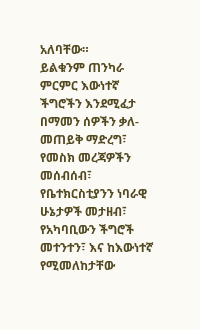አለባቸው።
ይልቁንም ጠንካራ ምርምር እውነተኛ ችግሮችን እንደሚፈታ በማመን ሰዎችን ቃለ-መጠይቅ ማድረግ፣ የመስክ መረጃዎችን መሰብሰብ፣ የቤተክርስቲያንን ነባራዊ ሁኔታዎች መታዘብ፣ የአካባቢውን ችግሮች መተንተን፣ እና ከእውነተኛ የሚመለከታቸው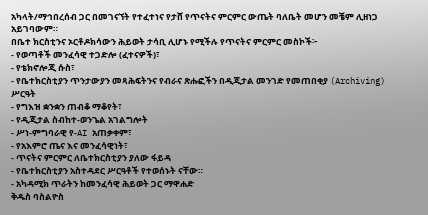አካላት/ማኅበረሰብ ጋር በመገናኘት የተፈተነና የታሸ የጥናትና ምርምር ውጤት ባለቤት መሆን መቼም ሊዘነጋ አይገባውም።
በቤተ ክርስቲንና ኦርቶዶክሳውን ሕይወት ታሳቢ ሊሆኑ የሚችሉ የጥናትና ምርምር መስኮች፦
- የወጣቶች መንፈሳዊ ተጋድሎ (ፈተናዎች)፣
- የቴክኖሎጂ ሱስ፣
- የቤተክርስቲያን ጥንታውያን መጻሕፍትንና የብራና ጽሑፎችን በዲጂታል መንገድ የመጠበቂያ (Archiving) ሥርዓት
- የግእዝ ቋንቋን ጠብቆ ማቆየት፣
- የዲጂታል ስብከተ-ወንጌል አገልግሎት
- ሥነ-ምግባራዊ የ-AI አጠቃቀም፣
- የአእምሮ ጤና እና መንፈሳዊነት፣
- ጥናትና ምርምር ለቤተክርስቲያን ያለው ፋይዳ
- የቤተክርስቲያን አስተዳደር ሥርዓቶች የተወሰኑት ናቸው።
- አካዳሚክ ጥራትን ከመንፈሳዊ ሕይወት ጋር ማዋሐድ
ቅዱስ ባስልዮስ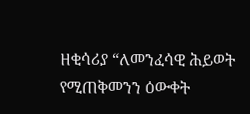ዘቂሳሪያ “ለመንፈሳዊ ሕይወት የሚጠቅመንን ዕውቀት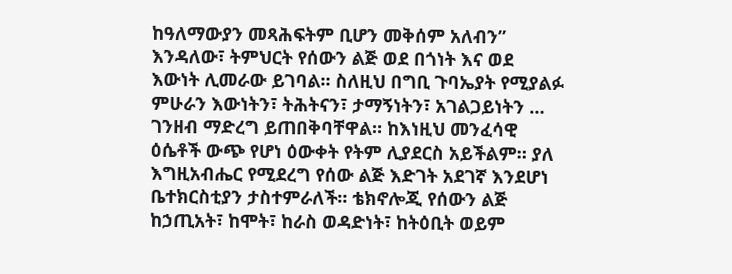ከዓለማውያን መጻሕፍትም ቢሆን መቅሰም አለብን” እንዳለው፣ ትምህርት የሰውን ልጅ ወደ በጎነት እና ወደ እውነት ሊመራው ይገባል። ስለዚህ በግቢ ጉባኤያት የሚያልፉ ምሁራን እውነትን፣ ትሕትናን፣ ታማኝነትን፣ አገልጋይነትን … ገንዘብ ማድረግ ይጠበቅባቸዋል። ከእነዚህ መንፈሳዊ ዕሴቶች ውጭ የሆነ ዕውቀት የትም ሊያደርስ አይችልም። ያለ እግዚአብሔር የሚደረግ የሰው ልጅ እድገት አደገኛ እንደሆነ ቤተክርስቲያን ታስተምራለች። ቴክኖሎጂ የሰውን ልጅ ከኃጢአት፣ ከሞት፣ ከራስ ወዳድነት፣ ከትዕቢት ወይም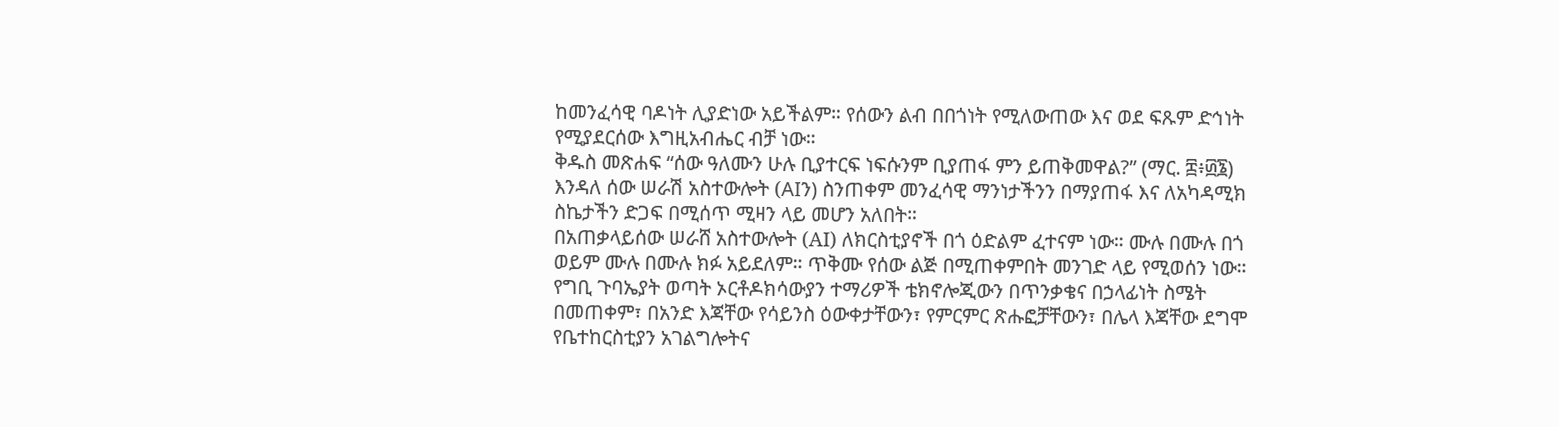ከመንፈሳዊ ባዶነት ሊያድነው አይችልም። የሰውን ልብ በበጎነት የሚለውጠው እና ወደ ፍጹም ድኅነት የሚያደርሰው እግዚአብሔር ብቻ ነው።
ቅዱስ መጽሐፍ “ሰው ዓለሙን ሁሉ ቢያተርፍ ነፍሱንም ቢያጠፋ ምን ይጠቅመዋል?” (ማር. ፰፥፴፮) እንዳለ ሰው ሠራሽ አስተውሎት (AIን) ስንጠቀም መንፈሳዊ ማንነታችንን በማያጠፋ እና ለአካዳሚክ ስኬታችን ድጋፍ በሚሰጥ ሚዛን ላይ መሆን አለበት።
በአጠቃላይሰው ሠራሸ አስተውሎት (AI) ለክርስቲያኖች በጎ ዕድልም ፈተናም ነው። ሙሉ በሙሉ በጎ ወይም ሙሉ በሙሉ ክፉ አይደለም። ጥቅሙ የሰው ልጅ በሚጠቀምበት መንገድ ላይ የሚወሰን ነው። የግቢ ጉባኤያት ወጣት ኦርቶዶክሳውያን ተማሪዎች ቴክኖሎጂውን በጥንቃቄና በኃላፊነት ስሜት በመጠቀም፣ በአንድ እጃቸው የሳይንስ ዕውቀታቸውን፣ የምርምር ጽሑፎቻቸውን፣ በሌላ እጃቸው ደግሞ የቤተከርስቲያን አገልግሎትና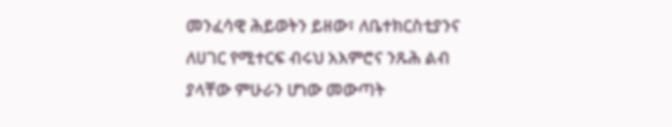መንፈሳዊ ሕይወትን ይዘው፣ ለቤተክርስቲያንና ለሀገር የሚተርፍ ብሩህ አእምሮና ንጹሕ ልብ ያላቸው ምሁራን ሆነው መውጣት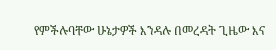የምችሉባቸው ሁኔታዎች እንዳሉ በመረዳት ጊዜው እና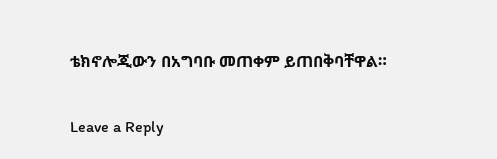ቴክኖሎጂውን በአግባቡ መጠቀም ይጠበቅባቸዋል።

Leave a Reply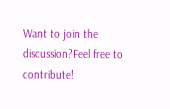Want to join the discussion?Feel free to contribute!